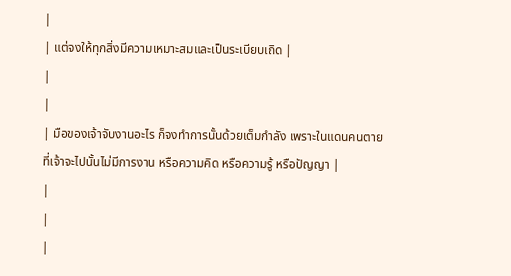|
| แต่จงให้ทุกสิ่งมีความเหมาะสมและเป็นระเบียบเถิด |
|
|
| มือของเจ้าจับงานอะไร ก็จงทำการนั้นด้วยเต็มกำลัง เพราะในแดนคนตายที่เจ้าจะไปนั้นไม่มีการงาน หรือความคิด หรือความรู้ หรือปัญญา |
|
|
|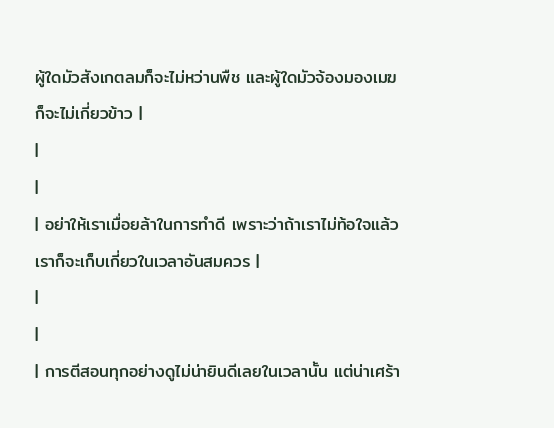ผู้ใดมัวสังเกตลมก็จะไม่หว่านพืช และผู้ใดมัวจ้องมองเมฆก็จะไม่เกี่ยวข้าว |
|
|
| อย่าให้เราเมื่อยล้าในการทำดี เพราะว่าถ้าเราไม่ท้อใจแล้ว เราก็จะเก็บเกี่ยวในเวลาอันสมควร |
|
|
| การตีสอนทุกอย่างดูไม่น่ายินดีเลยในเวลานั้น แต่น่าเศร้า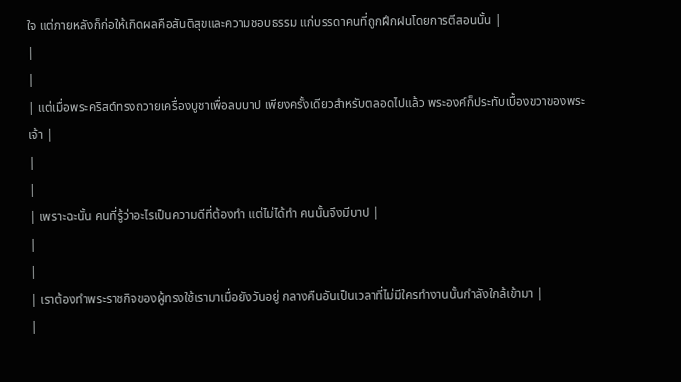ใจ แต่ภายหลังก็ก่อให้เกิดผลคือสันติสุขและความชอบธรรม แก่บรรดาคนที่ถูกฝึกฝนโดยการตีสอนนั้น |
|
|
| แต่เมื่อพระคริสต์ทรงถวายเครื่องบูชาเพื่อลบบาป เพียงครั้งเดียวสำหรับตลอดไปแล้ว พระองค์ก็ประทับเบื้องขวาของพระเจ้า |
|
|
| เพราะฉะนั้น คนที่รู้ว่าอะไรเป็นความดีที่ต้องทำ แต่ไม่ได้ทำ คนนั้นจึงมีบาป |
|
|
| เราต้องทำพระราชกิจของผู้ทรงใช้เรามาเมื่อยังวันอยู่ กลางคืนอันเป็นเวลาที่ไม่มีใครทำงานนั้นกำลังใกล้เข้ามา |
|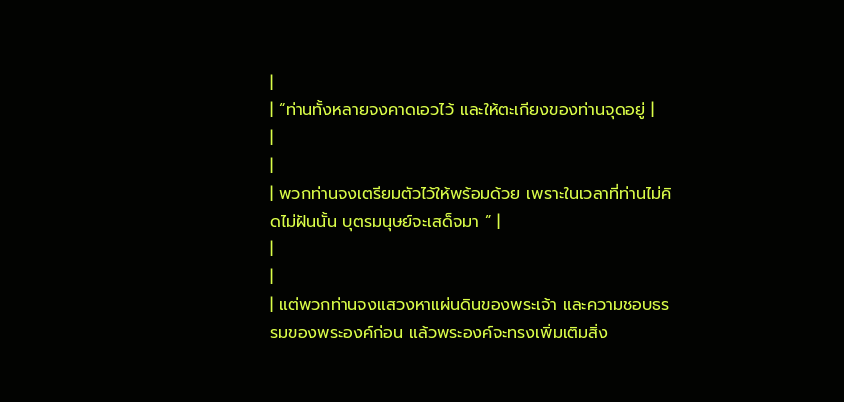|
| “ท่านทั้งหลายจงคาดเอวไว้ และให้ตะเกียงของท่านจุดอยู่ |
|
|
| พวกท่านจงเตรียมตัวไว้ให้พร้อมด้วย เพราะในเวลาที่ท่านไม่คิดไม่ฝันนั้น บุตรมนุษย์จะเสด็จมา ” |
|
|
| แต่พวกท่านจงแสวงหาแผ่นดินของพระเจ้า และความชอบธรรมของพระองค์ก่อน แล้วพระองค์จะทรงเพิ่มเติมสิ่ง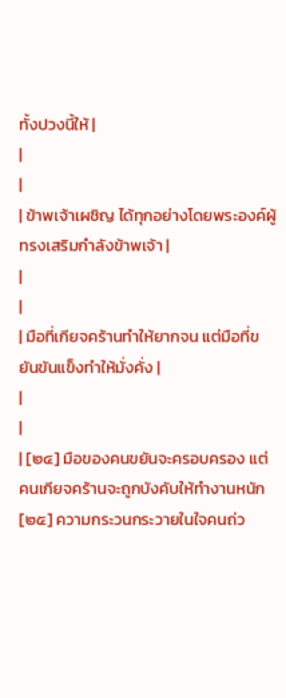ทั้งปวงนี้ให้ |
|
|
| ข้าพเจ้าเผชิญ ได้ทุกอย่างโดยพระองค์ผู้ทรงเสริมกำลังข้าพเจ้า |
|
|
| มือที่เกียจคร้านทำให้ยากจน แต่มือที่ขยันขันแข็งทำให้มั่งคั่ง |
|
|
| [๒๔] มือของคนขยันจะครอบครอง แต่คนเกียจคร้านจะถูกบังคับให้ทำงานหนัก [๒๕] ความกระวนกระวายในใจคนถ่ว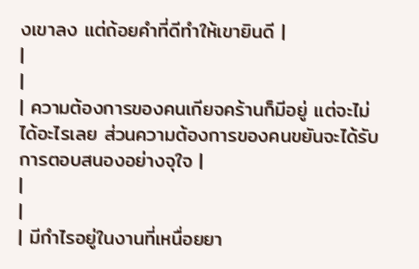งเขาลง แต่ถ้อยคำที่ดีทำให้เขายินดี |
|
|
| ความต้องการของคนเกียจคร้านก็มีอยู่ แต่จะไม่ได้อะไรเลย ส่วนความต้องการของคนขยันจะได้รับการตอบสนองอย่างจุใจ |
|
|
| มีกำไรอยู่ในงานที่เหนื่อยยา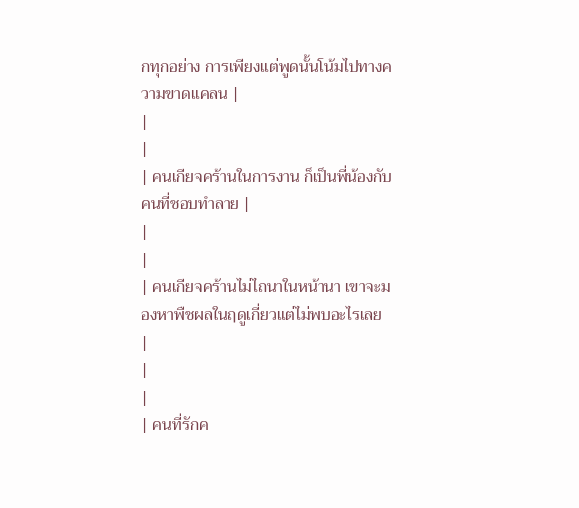กทุกอย่าง การเพียงแต่พูดนั้นโน้มไปทางความขาดแคลน |
|
|
| คนเกียจคร้านในการงาน ก็เป็นพี่น้องกับคนที่ชอบทำลาย |
|
|
| คนเกียจคร้านไม่ไถนาในหน้านา เขาจะมองหาพืชผลในฤดูเกี่ยวแต่ไม่พบอะไรเลย |
|
|
| คนที่รักค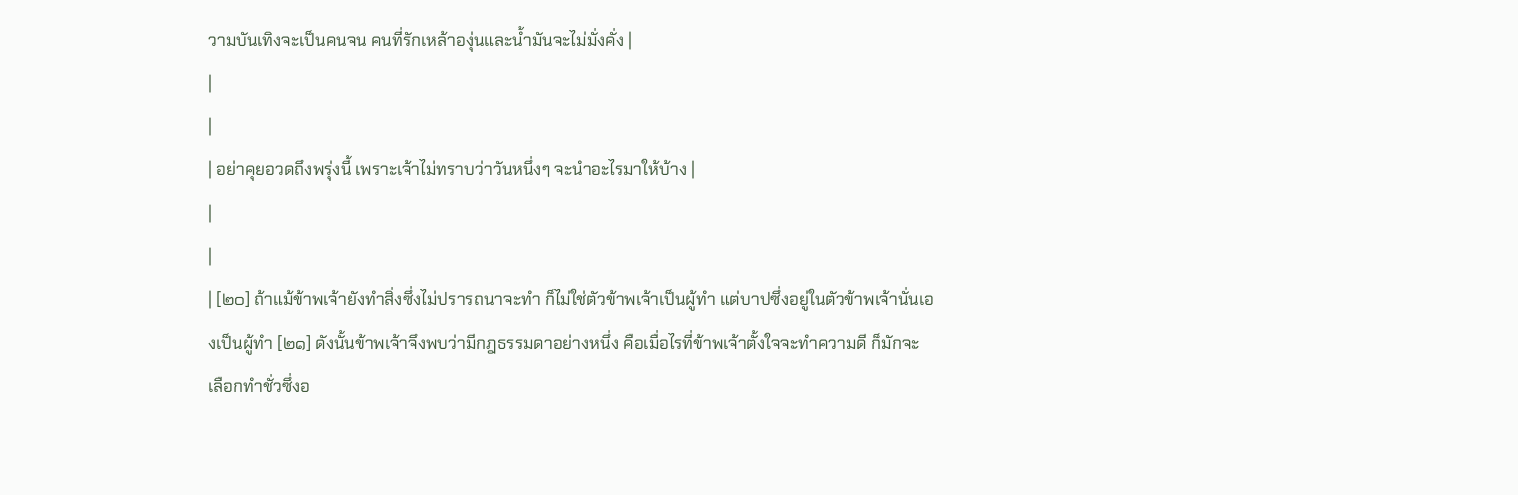วามบันเทิงจะเป็นคนจน คนที่รักเหล้าองุ่นและน้ำมันจะไม่มั่งคั่ง |
|
|
| อย่าคุยอวดถึงพรุ่งนี้ เพราะเจ้าไม่ทราบว่าวันหนึ่งๆ จะนำอะไรมาให้บ้าง |
|
|
| [๒๐] ถ้าแม้ข้าพเจ้ายังทำสิ่งซึ่งไม่ปรารถนาจะทำ ก็ไม่ใช่ตัวข้าพเจ้าเป็นผู้ทำ แต่บาปซึ่งอยู่ในตัวข้าพเจ้านั่นเองเป็นผู้ทำ [๒๑] ดังนั้นข้าพเจ้าจึงพบว่ามีกฎธรรมดาอย่างหนึ่ง คือเมื่อไรที่ข้าพเจ้าตั้งใจจะทำความดี ก็มักจะเลือกทำชั่วซึ่งอ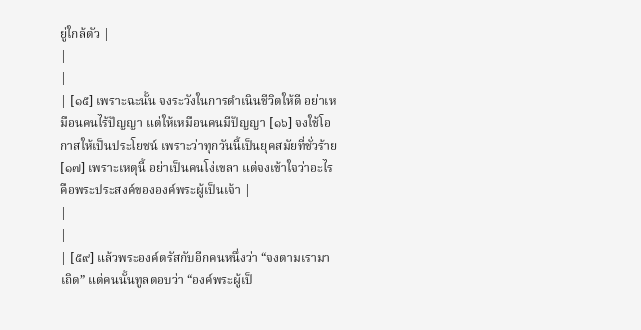ยู่ใกล้ตัว |
|
|
| [๑๕] เพราะฉะนั้น จงระวังในการดำเนินชีวิตให้ดี อย่าเหมือนคนไร้ปัญญา แต่ให้เหมือนคนมีปัญญา [๑๖] จงใช้โอกาสให้เป็นประโยชน์ เพราะว่าทุกวันนี้เป็นยุคสมัยที่ชั่วร้าย [๑๗] เพราะเหตุนี้ อย่าเป็นคนโง่เขลา แต่จงเข้าใจว่าอะไรคือพระประสงค์ขององค์พระผู้เป็นเจ้า |
|
|
| [๕๙] แล้วพระองค์ตรัสกับอีกคนหนึ่งว่า “จงตามเรามาเถิด” แต่คนนั้นทูลตอบว่า “องค์พระผู้เป็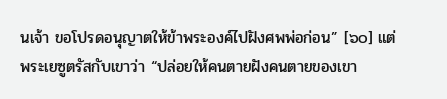นเจ้า ขอโปรดอนุญาตให้ข้าพระองค์ไปฝังศพพ่อก่อน” [๖๐] แต่พระเยซูตรัสกับเขาว่า “ปล่อยให้คนตายฝังคนตายของเขา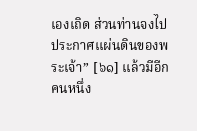เองเถิด ส่วนท่านจงไปประกาศแผ่นดินของพระเจ้า” [๖๑] แล้วมีอีกคนหนึ่ง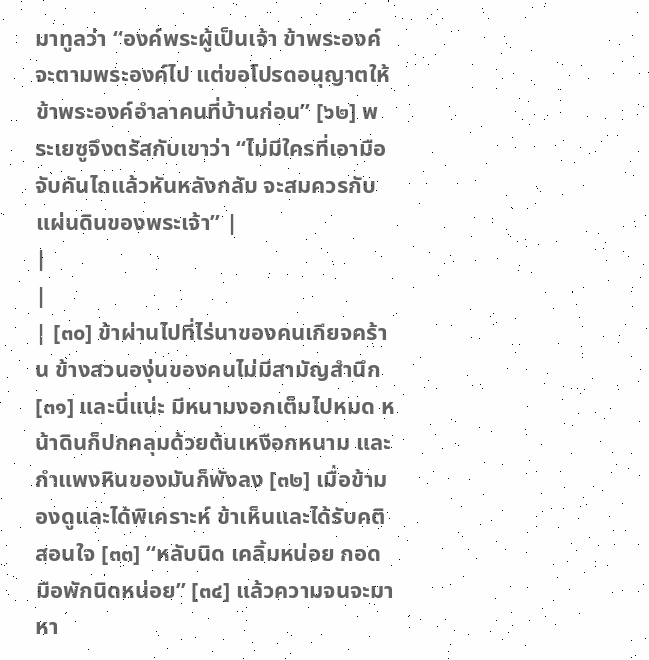มาทูลว่า “องค์พระผู้เป็นเจ้า ข้าพระองค์จะตามพระองค์ไป แต่ขอโปรดอนุญาตให้ข้าพระองค์อำลาคนที่บ้านก่อน” [๖๒] พระเยซูจึงตรัสกับเขาว่า “ไม่มีใครที่เอามือจับคันไถแล้วหันหลังกลับ จะสมควรกับแผ่นดินของพระเจ้า” |
|
|
| [๓๐] ข้าผ่านไปที่ไร่นาของคนเกียจคร้าน ข้างสวนองุ่นของคนไม่มีสามัญสำนึก [๓๑] และนี่แน่ะ มีหนามงอกเต็มไปหมด หน้าดินก็ปกคลุมด้วยต้นเหงือกหนาม และกำแพงหินของมันก็พังลง [๓๒] เมื่อข้ามองดูและได้พิเคราะห์ ข้าเห็นและได้รับคติสอนใจ [๓๓] “หลับนิด เคลิ้มหน่อย กอดมือพักนิดหน่อย” [๓๔] แล้วความจนจะมาหา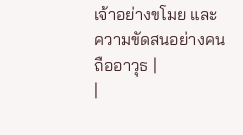เจ้าอย่างขโมย และความขัดสนอย่างคนถืออาวุธ |
|